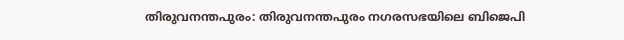തിരുവനന്തപുരം: തിരുവനന്തപുരം നഗരസഭയിലെ ബിജെപി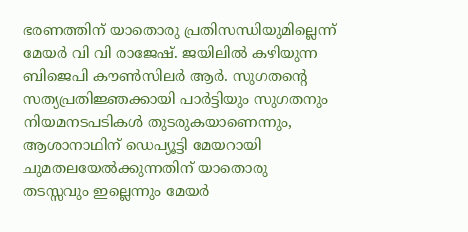ഭരണത്തിന് യാതൊരു പ്രതിസന്ധിയുമില്ലെന്ന് മേയർ വി വി രാജേഷ്. ജയിലിൽ കഴിയുന്ന ബിജെപി കൗൺസിലർ ആർ. സുഗതന്റെ സത്യപ്രതിജ്ഞക്കായി പാർട്ടിയും സുഗതനും നിയമനടപടികൾ തുടരുകയാണെന്നും, ആശാനാഥിന് ഡെപ്യൂട്ടി മേയറായി ചുമതലയേൽക്കുന്നതിന് യാതൊരു തടസ്സവും ഇല്ലെന്നും മേയർ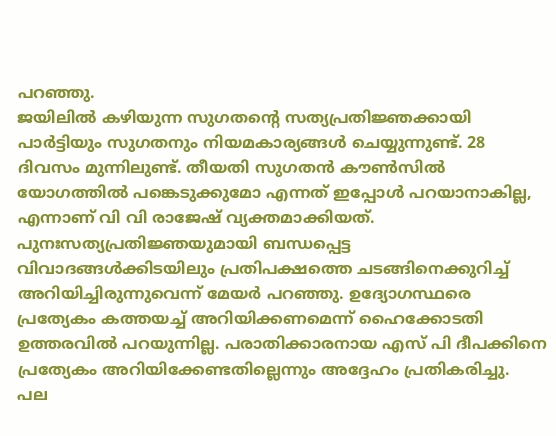പറഞ്ഞു.
ജയിലിൽ കഴിയുന്ന സുഗതന്റെ സത്യപ്രതിജ്ഞക്കായി പാർട്ടിയും സുഗതനും നിയമകാര്യങ്ങൾ ചെയ്യുന്നുണ്ട്. 28 ദിവസം മുന്നിലുണ്ട്. തീയതി സുഗതൻ കൗൺസിൽ യോഗത്തിൽ പങ്കെടുക്കുമോ എന്നത് ഇപ്പോൾ പറയാനാകില്ല, എന്നാണ് വി വി രാജേഷ് വ്യക്തമാക്കിയത്.
പുനഃസത്യപ്രതിജ്ഞയുമായി ബന്ധപ്പെട്ട വിവാദങ്ങൾക്കിടയിലും പ്രതിപക്ഷത്തെ ചടങ്ങിനെക്കുറിച്ച് അറിയിച്ചിരുന്നുവെന്ന് മേയർ പറഞ്ഞു. ഉദ്യോഗസ്ഥരെ പ്രത്യേകം കത്തയച്ച് അറിയിക്കണമെന്ന് ഹൈക്കോടതി ഉത്തരവിൽ പറയുന്നില്ല. പരാതിക്കാരനായ എസ് പി ദീപക്കിനെ പ്രത്യേകം അറിയിക്കേണ്ടതില്ലെന്നും അദ്ദേഹം പ്രതികരിച്ചു.
പല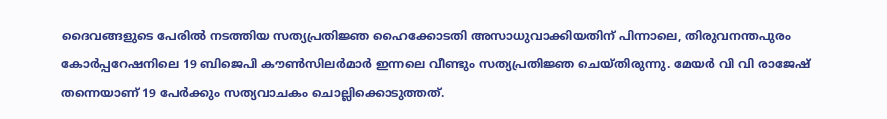ദൈവങ്ങളുടെ പേരിൽ നടത്തിയ സത്യപ്രതിജ്ഞ ഹൈക്കോടതി അസാധുവാക്കിയതിന് പിന്നാലെ, തിരുവനന്തപുരം കോർപ്പറേഷനിലെ 19 ബിജെപി കൗൺസിലർമാർ ഇന്നലെ വീണ്ടും സത്യപ്രതിജ്ഞ ചെയ്തിരുന്നു. മേയർ വി വി രാജേഷ് തന്നെയാണ് 19 പേർക്കും സത്യവാചകം ചൊല്ലിക്കൊടുത്തത്.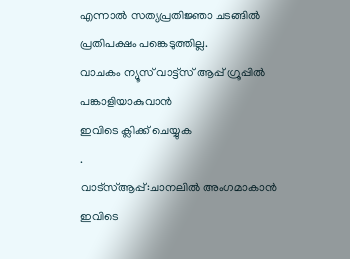എന്നാൽ സത്യപ്രതിജ്ഞാ ചടങ്ങിൽ പ്രതിപക്ഷം പങ്കെടുത്തില്ല.
വാചകം ന്യൂസ് വാട്ട്സ് ആപ്പ് ഗ്രൂപ്പിൽ പങ്കാളിയാകുവാൻ
ഇവിടെ ക്ലിക്ക് ചെയ്യുക
.
വാട്സ്ആപ്പ്:ചാനലിൽ അംഗമാകാൻ ഇവിടെ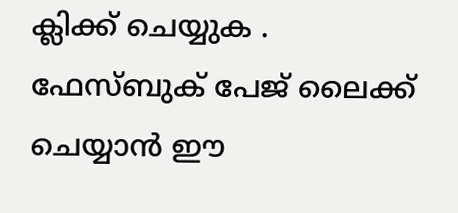ക്ലിക്ക് ചെയ്യുക .
ഫേസ്ബുക് പേജ് ലൈക്ക് ചെയ്യാൻ ഈ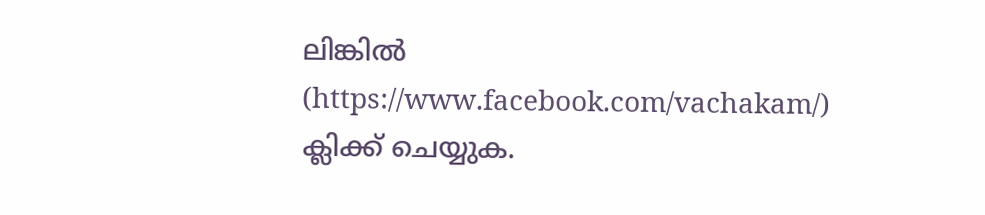ലിങ്കിൽ (https://www.facebook.com/vachakam/) ക്ലിക്ക് ചെയ്യുക.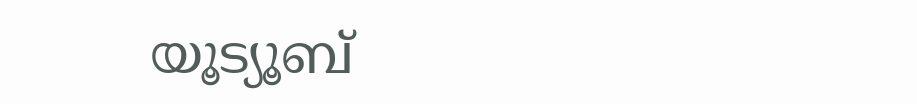യൂട്യൂബ്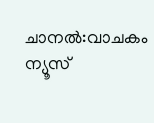ചാനൽ:വാചകം ന്യൂസ്